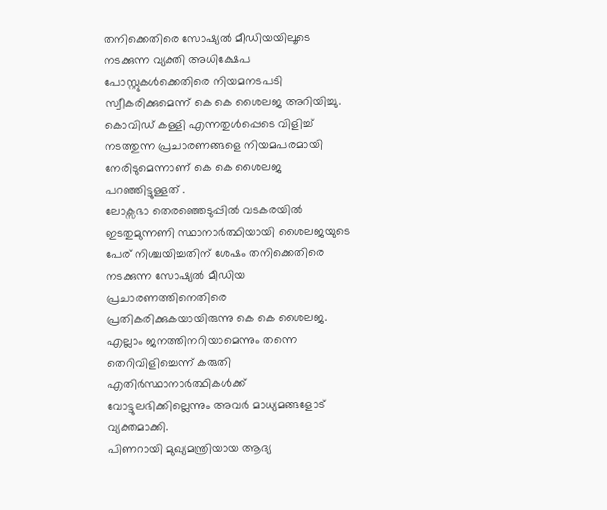തനിക്കെതിരെ സോഷ്യൽ മീഡിയയിലൂടെ നടക്കുന്ന വ്യക്തി അധിക്ഷേപ പോസ്റ്റുകൾക്കെതിരെ നിയമനടപടി സ്വീകരിക്കുമെന്ന് കെ കെ ശൈലജ അറിയിച്ചു. കൊവിഡ് കള്ളി എന്നതുൾപ്പെടെ വിളിച്ച് നടത്തുന്ന പ്രചാരണങ്ങളെ നിയമപരമായി നേരിടുമെന്നാണ് കെ കെ ശൈലജ പറഞ്ഞിട്ടുള്ളത് .
ലോക്സഭാ തെരഞ്ഞെടുപ്പിൽ വടകരയിൽ ഇടതുമുന്നണി സ്ഥാനാർത്ഥിയായി ശൈലജയുടെ പേര് നിശ്ചയിച്ചതിന് ശേഷം തനിക്കെതിരെ നടക്കുന്ന സോഷ്യൽ മീഡിയ പ്രചാരണത്തിനെതിരെ പ്രതികരിക്കുകയായിരുന്നു കെ കെ ശൈലജ. എല്ലാം ജനത്തിനറിയാമെന്നും തന്നെ തെറിവിളിച്ചെന്ന് കരുതി എതിർസ്ഥാനാർത്ഥികൾക്ക് വോട്ടുലഭിക്കില്ലെന്നും അവർ മാധ്യമങ്ങളോട് വ്യക്തമാക്കി.
പിണറായി മുഖ്യമന്ത്രിയായ ആദ്യ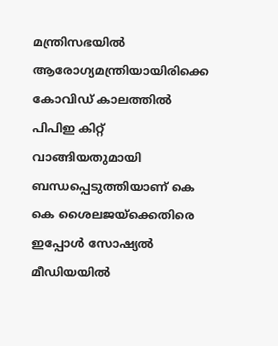മന്ത്രിസഭയിൽ ആരോഗ്യമന്ത്രിയായിരിക്കെ കോവിഡ് കാലത്തിൽ പിപിഇ കിറ്റ് വാങ്ങിയതുമായി ബന്ധപ്പെടുത്തിയാണ് കെ കെ ശൈലജയ്ക്കെതിരെ ഇപ്പോൾ സോഷ്യൽ മീഡിയയിൽ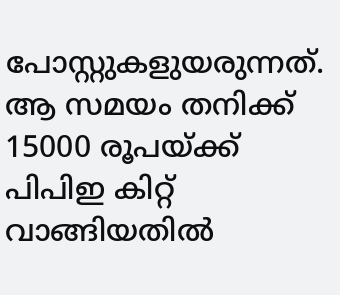പോസ്റ്റുകളുയരുന്നത്. ആ സമയം തനിക്ക് 15000 രൂപയ്ക്ക് പിപിഇ കിറ്റ് വാങ്ങിയതിൽ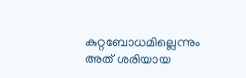കുറ്റബോധമില്ലെന്നും അത് ശരിയായ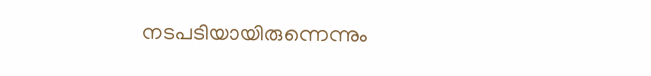നടപടിയായിരുന്നെന്നും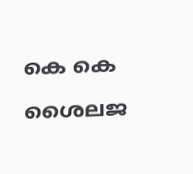കെ കെ ശൈലജ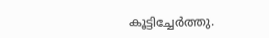കൂട്ടിച്ചേർത്തു.